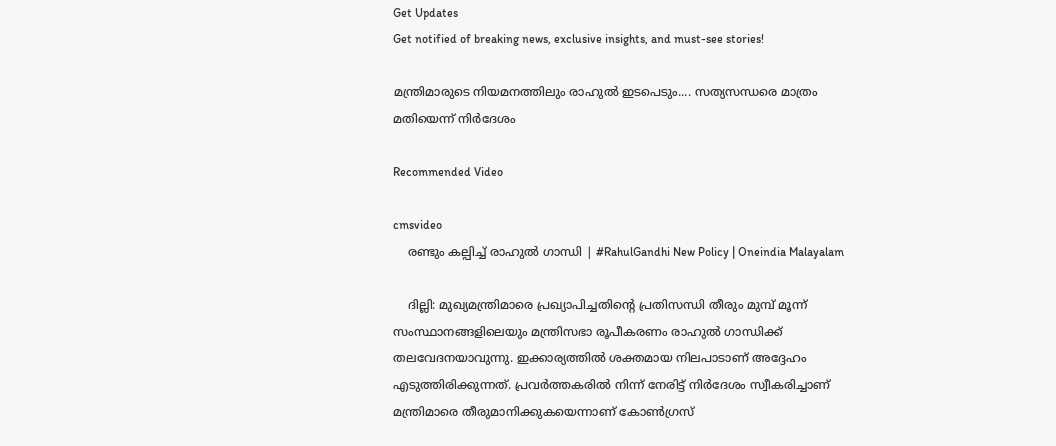Get Updates
Get notified of breaking news, exclusive insights, and must-see stories!

മന്ത്രിമാരുടെ നിയമനത്തിലും രാഹുല്‍ ഇടപെടും.... സത്യസന്ധരെ മാത്രം മതിയെന്ന് നിര്‍ദേശം

Recommended Video

cmsvideo
    രണ്ടും കല്പിച്ച് രാഹുൽ ഗാന്ധി | #RahulGandhi New Policy | Oneindia Malayalam

    ദില്ലി: മുഖ്യമന്ത്രിമാരെ പ്രഖ്യാപിച്ചതിന്റെ പ്രതിസന്ധി തീരും മുമ്പ് മൂന്ന് സംസ്ഥാനങ്ങളിലെയും മന്ത്രിസഭാ രൂപീകരണം രാഹുല്‍ ഗാന്ധിക്ക് തലവേദനയാവുന്നു. ഇക്കാര്യത്തില്‍ ശക്തമായ നിലപാടാണ് അദ്ദേഹം എടുത്തിരിക്കുന്നത്. പ്രവര്‍ത്തകരില്‍ നിന്ന് നേരിട്ട് നിര്‍ദേശം സ്വീകരിച്ചാണ് മന്ത്രിമാരെ തീരുമാനിക്കുകയെന്നാണ് കോണ്‍ഗ്രസ്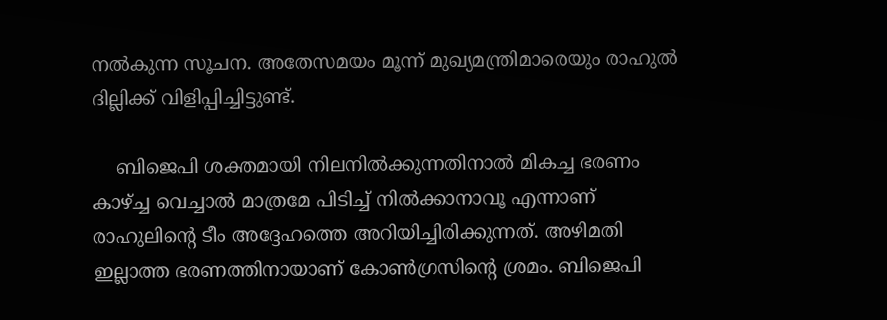നല്‍കുന്ന സൂചന. അതേസമയം മൂന്ന് മുഖ്യമന്ത്രിമാരെയും രാഹുല്‍ ദില്ലിക്ക് വിളിപ്പിച്ചിട്ടുണ്ട്.

    ബിജെപി ശക്തമായി നിലനില്‍ക്കുന്നതിനാല്‍ മികച്ച ഭരണം കാഴ്ച്ച വെച്ചാല്‍ മാത്രമേ പിടിച്ച് നില്‍ക്കാനാവൂ എന്നാണ് രാഹുലിന്റെ ടീം അദ്ദേഹത്തെ അറിയിച്ചിരിക്കുന്നത്. അഴിമതി ഇല്ലാത്ത ഭരണത്തിനായാണ് കോണ്‍ഗ്രസിന്റെ ശ്രമം. ബിജെപി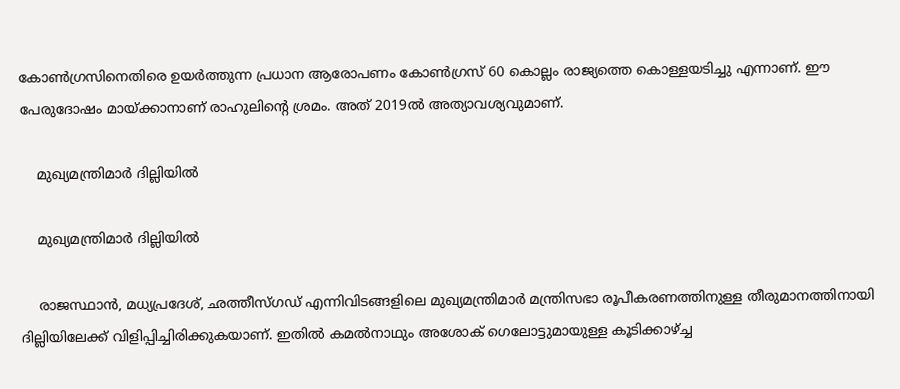കോണ്‍ഗ്രസിനെതിരെ ഉയര്‍ത്തുന്ന പ്രധാന ആരോപണം കോണ്‍ഗ്രസ് 60 കൊല്ലം രാജ്യത്തെ കൊള്ളയടിച്ചു എന്നാണ്. ഈ പേരുദോഷം മായ്ക്കാനാണ് രാഹുലിന്റെ ശ്രമം. അത് 2019ല്‍ അത്യാവശ്യവുമാണ്.

    മുഖ്യമന്ത്രിമാര്‍ ദില്ലിയില്‍

    മുഖ്യമന്ത്രിമാര്‍ ദില്ലിയില്‍

    രാജസ്ഥാന്‍, മധ്യപ്രദേശ്, ഛത്തീസ്ഗഡ് എന്നിവിടങ്ങളിലെ മുഖ്യമന്ത്രിമാര്‍ മന്ത്രിസഭാ രൂപീകരണത്തിനുള്ള തീരുമാനത്തിനായി ദില്ലിയിലേക്ക് വിളിപ്പിച്ചിരിക്കുകയാണ്. ഇതില്‍ കമല്‍നാഥും അശോക് ഗെലോട്ടുമായുള്ള കൂടിക്കാഴ്ച്ച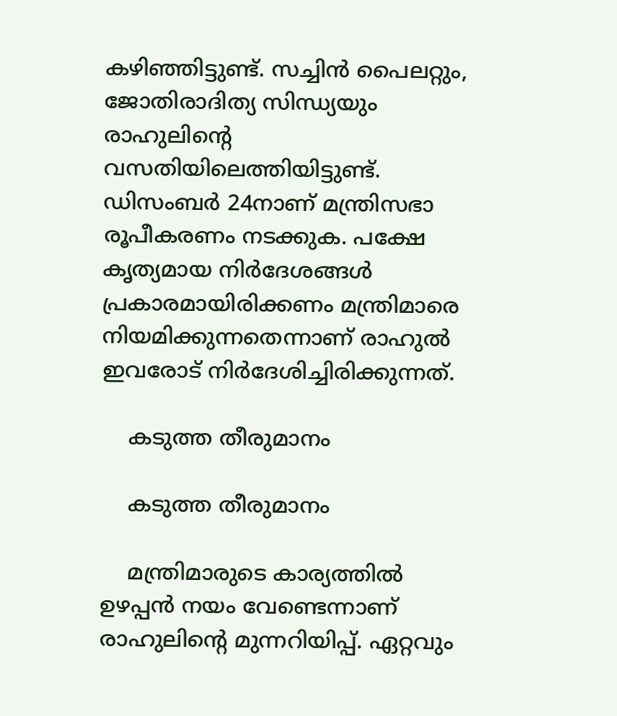കഴിഞ്ഞിട്ടുണ്ട്. സച്ചിന്‍ പൈലറ്റും, ജോതിരാദിത്യ സിന്ധ്യയും രാഹുലിന്റെ വസതിയിലെത്തിയിട്ടുണ്ട്. ഡിസംബര്‍ 24നാണ് മന്ത്രിസഭാ രൂപീകരണം നടക്കുക. പക്ഷേ കൃത്യമായ നിര്‍ദേശങ്ങള്‍ പ്രകാരമായിരിക്കണം മന്ത്രിമാരെ നിയമിക്കുന്നതെന്നാണ് രാഹുല്‍ ഇവരോട് നിര്‍ദേശിച്ചിരിക്കുന്നത്.

    കടുത്ത തീരുമാനം

    കടുത്ത തീരുമാനം

    മന്ത്രിമാരുടെ കാര്യത്തില്‍ ഉഴപ്പന്‍ നയം വേണ്ടെന്നാണ് രാഹുലിന്റെ മുന്നറിയിപ്പ്. ഏറ്റവും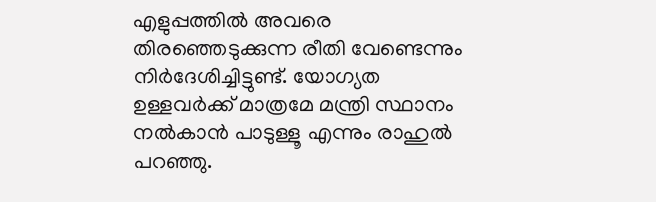എളുപ്പത്തില്‍ അവരെ തിരഞ്ഞെടുക്കുന്ന രീതി വേണ്ടെന്നും നിര്‍ദേശിച്ചിട്ടുണ്ട്. യോഗ്യത ഉള്ളവര്‍ക്ക് മാത്രമേ മന്ത്രി സ്ഥാനം നല്‍കാന്‍ പാടുള്ളൂ എന്നും രാഹുല്‍ പറഞ്ഞു.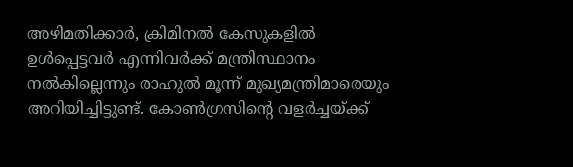അഴിമതിക്കാര്‍, ക്രിമിനല്‍ കേസുകളില്‍ ഉള്‍പ്പെട്ടവര്‍ എന്നിവര്‍ക്ക് മന്ത്രിസ്ഥാനം നല്‍കില്ലെന്നും രാഹുല്‍ മൂന്ന് മുഖ്യമന്ത്രിമാരെയും അറിയിച്ചിട്ടുണ്ട്. കോണ്‍ഗ്രസിന്റെ വളര്‍ച്ചയ്ക്ക്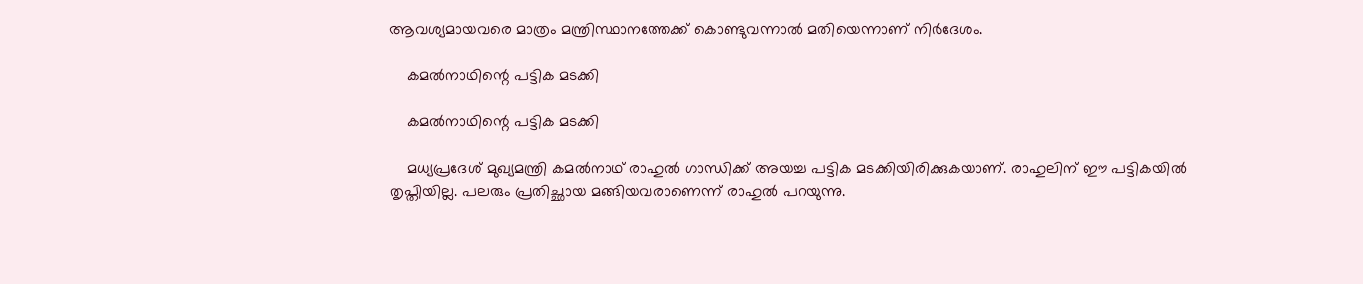ആവശ്യമായവരെ മാത്രം മന്ത്രിസ്ഥാനത്തേക്ക് കൊണ്ടുവന്നാല്‍ മതിയെന്നാണ് നിര്‍ദേശം.

    കമല്‍നാഥിന്റെ പട്ടിക മടക്കി

    കമല്‍നാഥിന്റെ പട്ടിക മടക്കി

    മധ്യപ്രദേശ് മുഖ്യമന്ത്രി കമല്‍നാഥ് രാഹുല്‍ ഗാന്ധിക്ക് അയച്ച പട്ടിക മടക്കിയിരിക്കുകയാണ്. രാഹുലിന് ഈ പട്ടികയില്‍ തൃപ്തിയില്ല. പലരും പ്രതിച്ഛായ മങ്ങിയവരാണെന്ന് രാഹുല്‍ പറയുന്നു.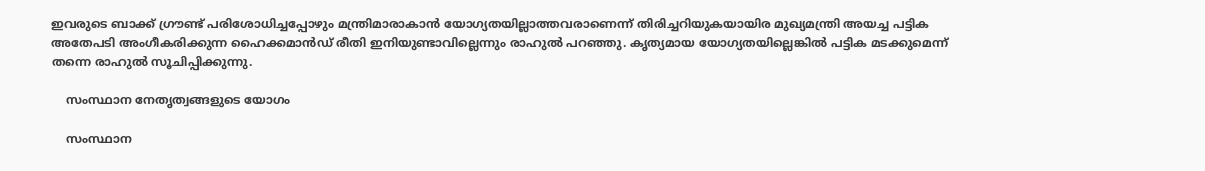ഇവരുടെ ബാക്ക് ഗ്രൗണ്ട് പരിശോധിച്ചപ്പോഴും മന്ത്രിമാരാകാന്‍ യോഗ്യതയില്ലാത്തവരാണെന്ന് തിരിച്ചറിയുകയായിര മുഖ്യമന്ത്രി അയച്ച പട്ടിക അതേപടി അംഗീകരിക്കുന്ന ഹൈക്കമാന്‍ഡ് രീതി ഇനിയുണ്ടാവില്ലെന്നും രാഹുല്‍ പറഞ്ഞു. കൃത്യമായ യോഗ്യതയില്ലെങ്കില്‍ പട്ടിക മടക്കുമെന്ന് തന്നെ രാഹുല്‍ സൂചിപ്പിക്കുന്നു.

    സംസ്ഥാന നേതൃത്വങ്ങളുടെ യോഗം

    സംസ്ഥാന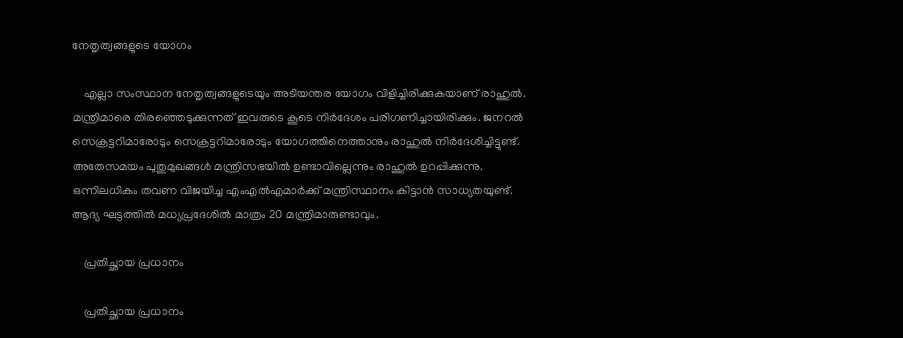നേതൃത്വങ്ങളുടെ യോഗം

    എല്ലാ സംസ്ഥാന നേതൃത്വങ്ങളുടെയും അടിയന്തര യോഗം വിളിച്ചിരിക്കുകയാണ് രാഹുല്‍. മന്ത്രിമാരെ തിരഞ്ഞെടുക്കുന്നത് ഇവരുടെ കൂടെ നിര്‍ദേശം പരിഗണിച്ചായിരിക്കും. ജനറല്‍ സെക്രട്ടറിമാരോടും സെക്രട്ടറിമാരോടും യോഗത്തിനെത്താനും രാഹുല്‍ നിര്‍ദേശിച്ചിട്ടുണ്ട്. അതേസമയം പുതുമുഖങ്ങള്‍ മന്ത്രിസഭയില്‍ ഉണ്ടാവില്ലെന്നും രാഹുല്‍ ഉറപ്പിക്കുന്നു. ഒന്നിലധികം തവണ വിജയിച്ച എംഎല്‍എമാര്‍ക്ക് മന്ത്രിസ്ഥാനം കിട്ടാന്‍ സാധ്യതയുണ്ട്. ആദ്യ ഘട്ടത്തില്‍ മധ്യപ്രദേശില്‍ മാത്രം 20 മന്ത്രിമാരുണ്ടാവും.

    പ്രതിച്ഛായ പ്രധാനം

    പ്രതിച്ഛായ പ്രധാനം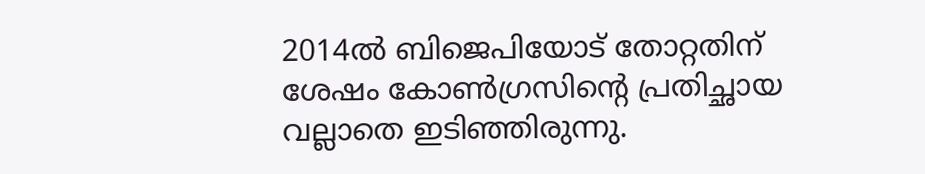2014ല്‍ ബിജെപിയോട് തോറ്റതിന് ശേഷം കോണ്‍ഗ്രസിന്റെ പ്രതിച്ഛായ വല്ലാതെ ഇടിഞ്ഞിരുന്നു.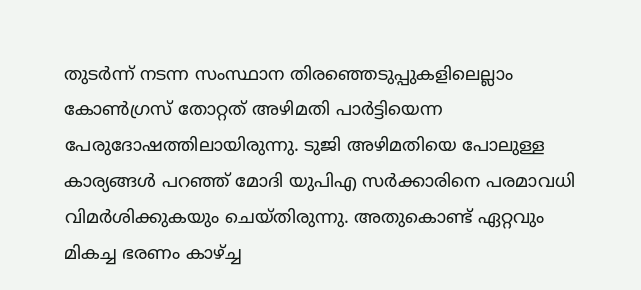തുടര്‍ന്ന് നടന്ന സംസ്ഥാന തിരഞ്ഞെടുപ്പുകളിലെല്ലാം കോണ്‍ഗ്രസ് തോറ്റത് അഴിമതി പാര്‍ട്ടിയെന്ന പേരുദോഷത്തിലായിരുന്നു. ടുജി അഴിമതിയെ പോലുള്ള കാര്യങ്ങള്‍ പറഞ്ഞ് മോദി യുപിഎ സര്‍ക്കാരിനെ പരമാവധി വിമര്‍ശിക്കുകയും ചെയ്തിരുന്നു. അതുകൊണ്ട് ഏറ്റവും മികച്ച ഭരണം കാഴ്ച്ച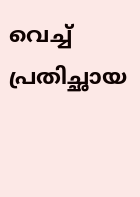വെച്ച് പ്രതിച്ഛായ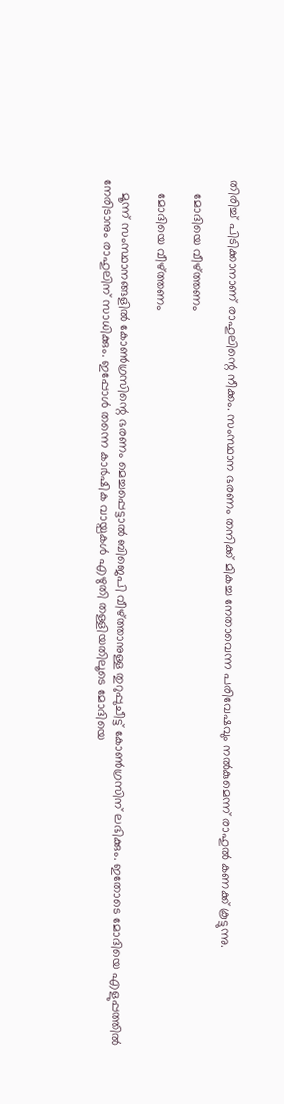തിരിച്ച് പിടിക്കാനാണ് രാഹുലിന്റെ നീക്കം. സംസ്ഥാന ഭരണം തനിക്ക് മികച്ച നേതാവെന്ന പരിവേഷവും നല്‍കുമെന്ന് രാഹുല്‍ കണക്ക് കൂട്ടുന്നു.

    മോദിയെ വീഴ്ത്തണം

    മോദിയെ വീഴ്ത്തണം

    മൂന്ന് സംസ്ഥാനങ്ങളില്‍ കോണ്‍ഗ്രസിന്റെ ഭരണം മെച്ചപ്പെട്ടാല്‍ ബിജെപി വീഴ്ത്താനുള്ള തുറുപ്പുചീട്ട് കോണ്‍ഗ്രസിന് ലഭിക്കും. ഇതോടെ മോദിയെ എളുപ്പത്തില്‍ നേരിടാനും രാഹുലിന് സാധിക്കും. ഇപ്പോള്‍ തന്നെ കാര്‍ഷിക വായ്പകള്‍ എഴുതി തള്ളിയതിലൂടെ മോദിയെ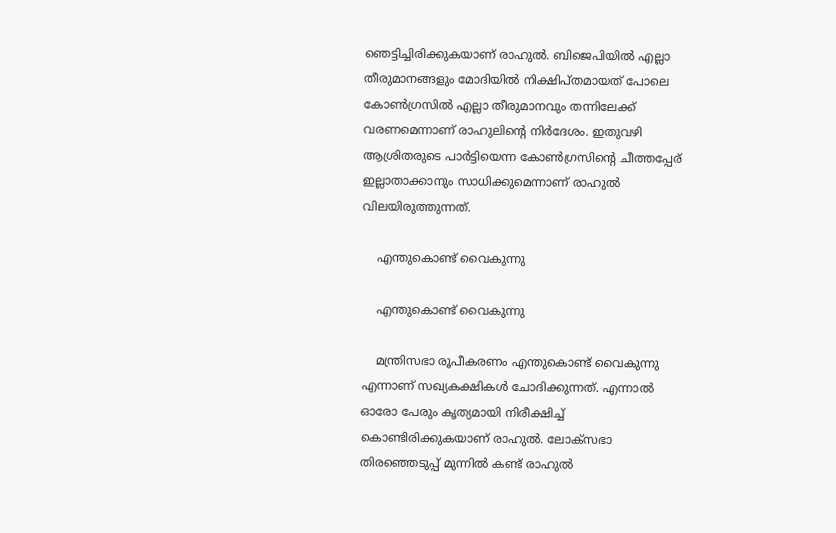ഞെട്ടിച്ചിരിക്കുകയാണ് രാഹുല്‍. ബിജെപിയില്‍ എല്ലാ തീരുമാനങ്ങളും മോദിയില്‍ നിക്ഷിപ്തമായത് പോലെ കോണ്‍ഗ്രസില്‍ എല്ലാ തീരുമാനവും തന്നിലേക്ക് വരണമെന്നാണ് രാഹുലിന്റെ നിര്‍ദേശം. ഇതുവഴി ആശ്രിതരുടെ പാര്‍ട്ടിയെന്ന കോണ്‍ഗ്രസിന്റെ ചീത്തപ്പേര് ഇല്ലാതാക്കാനും സാധിക്കുമെന്നാണ് രാഹുല്‍ വിലയിരുത്തുന്നത്.

    എന്തുകൊണ്ട് വൈകുന്നു

    എന്തുകൊണ്ട് വൈകുന്നു

    മന്ത്രിസഭാ രൂപീകരണം എന്തുകൊണ്ട് വൈകുന്നു എന്നാണ് സഖ്യകക്ഷികള്‍ ചോദിക്കുന്നത്. എന്നാല്‍ ഓരോ പേരും കൃത്യമായി നിരീക്ഷിച്ച് കൊണ്ടിരിക്കുകയാണ് രാഹുല്‍. ലോക്‌സഭാ തിരഞ്ഞെടുപ്പ് മുന്നില്‍ കണ്ട് രാഹുല്‍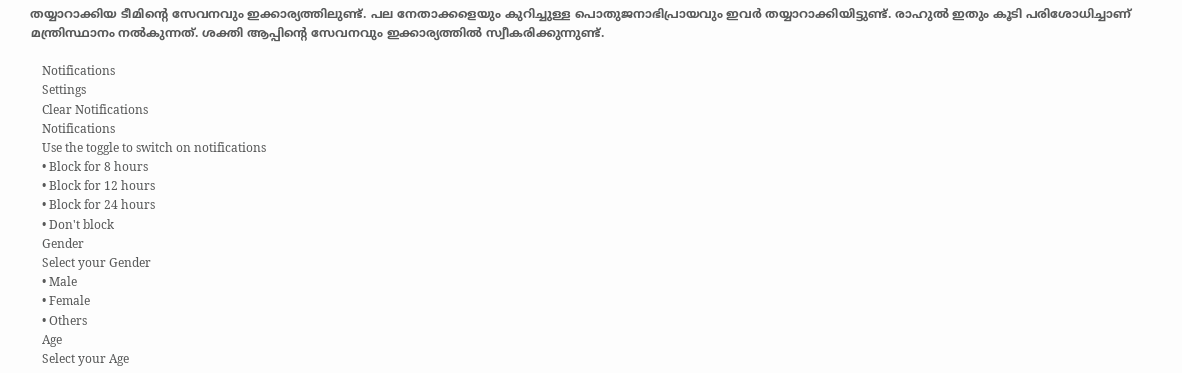തയ്യാറാക്കിയ ടീമിന്റെ സേവനവും ഇക്കാര്യത്തിലുണ്ട്. പല നേതാക്കളെയും കുറിച്ചുള്ള പൊതുജനാഭിപ്രായവും ഇവര്‍ തയ്യാറാക്കിയിട്ടുണ്ട്. രാഹുല്‍ ഇതും കൂടി പരിശോധിച്ചാണ് മന്ത്രിസ്ഥാനം നല്‍കുന്നത്. ശക്തി ആപ്പിന്റെ സേവനവും ഇക്കാര്യത്തില്‍ സ്വീകരിക്കുന്നുണ്ട്.

    Notifications
    Settings
    Clear Notifications
    Notifications
    Use the toggle to switch on notifications
    • Block for 8 hours
    • Block for 12 hours
    • Block for 24 hours
    • Don't block
    Gender
    Select your Gender
    • Male
    • Female
    • Others
    Age
    Select your Age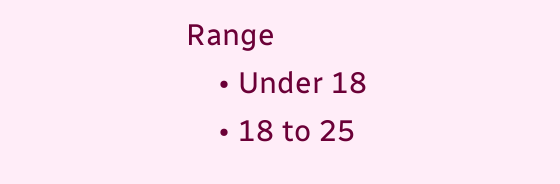Range
    • Under 18
    • 18 to 25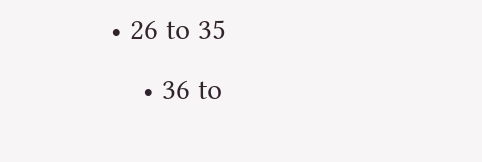• 26 to 35
    • 36 to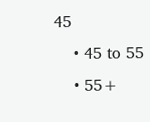45
    • 45 to 55
    • 55+